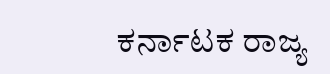ಕರ್ನಾಟಕ ರಾಜ್ಯ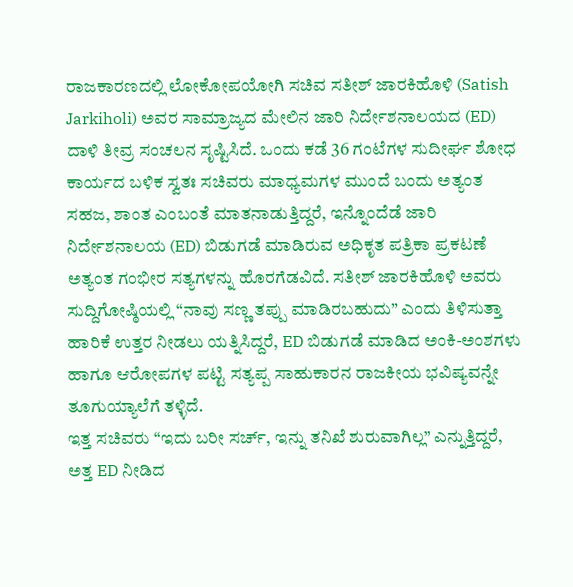ರಾಜಕಾರಣದಲ್ಲಿ ಲೋಕೋಪಯೋಗಿ ಸಚಿವ ಸತೀಶ್ ಜಾರಕಿಹೊಳಿ (Satish Jarkiholi) ಅವರ ಸಾಮ್ರಾಜ್ಯದ ಮೇಲಿನ ಜಾರಿ ನಿರ್ದೇಶನಾಲಯದ (ED) ದಾಳಿ ತೀವ್ರ ಸಂಚಲನ ಸೃಷ್ಟಿಸಿದೆ. ಒಂದು ಕಡೆ 36 ಗಂಟೆಗಳ ಸುದೀರ್ಘ ಶೋಧ ಕಾರ್ಯದ ಬಳಿಕ ಸ್ವತಃ ಸಚಿವರು ಮಾಧ್ಯಮಗಳ ಮುಂದೆ ಬಂದು ಅತ್ಯಂತ ಸಹಜ, ಶಾಂತ ಎಂಬಂತೆ ಮಾತನಾಡುತ್ತಿದ್ದರೆ, ಇನ್ನೊಂದೆಡೆ ಜಾರಿ ನಿರ್ದೇಶನಾಲಯ (ED) ಬಿಡುಗಡೆ ಮಾಡಿರುವ ಅಧಿಕೃತ ಪತ್ರಿಕಾ ಪ್ರಕಟಣೆ ಅತ್ಯಂತ ಗಂಭೀರ ಸತ್ಯಗಳನ್ನು ಹೊರಗೆಡವಿದೆ. ಸತೀಶ್ ಜಾರಕಿಹೊಳಿ ಅವರು ಸುದ್ದಿಗೋಷ್ಠಿಯಲ್ಲಿ “ನಾವು ಸಣ್ಣ ತಪ್ಪು ಮಾಡಿರಬಹುದು” ಎಂದು ತಿಳಿಸುತ್ತಾ ಹಾರಿಕೆ ಉತ್ತರ ನೀಡಲು ಯತ್ನಿಸಿದ್ದರೆ, ED ಬಿಡುಗಡೆ ಮಾಡಿದ ಅಂಕಿ-ಅಂಶಗಳು ಹಾಗೂ ಆರೋಪಗಳ ಪಟ್ಟಿ ಸತ್ಯಪ್ಪ ಸಾಹುಕಾರನ ರಾಜಕೀಯ ಭವಿಷ್ಯವನ್ನೇ ತೂಗುಯ್ಯಾಲೆಗೆ ತಳ್ಳಿದೆ.
ಇತ್ತ ಸಚಿವರು “ಇದು ಬರೀ ಸರ್ಚ್, ಇನ್ನು ತನಿಖೆ ಶುರುವಾಗಿಲ್ಲ” ಎನ್ನುತ್ತಿದ್ದರೆ, ಅತ್ತ ED ನೀಡಿದ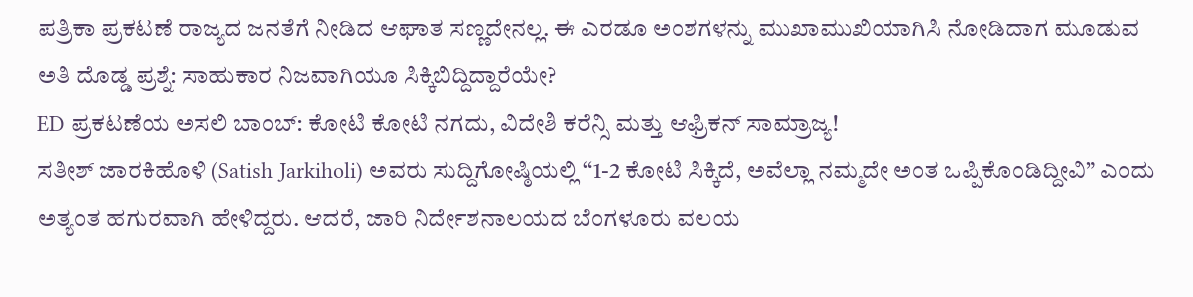ಪತ್ರಿಕಾ ಪ್ರಕಟಣೆ ರಾಜ್ಯದ ಜನತೆಗೆ ನೀಡಿದ ಆಘಾತ ಸಣ್ಣದೇನಲ್ಲ. ಈ ಎರಡೂ ಅಂಶಗಳನ್ನು ಮುಖಾಮುಖಿಯಾಗಿಸಿ ನೋಡಿದಾಗ ಮೂಡುವ ಅತಿ ದೊಡ್ಡ ಪ್ರಶ್ನೆ: ಸಾಹುಕಾರ ನಿಜವಾಗಿಯೂ ಸಿಕ್ಕಿಬಿದ್ದಿದ್ದಾರೆಯೇ?
ED ಪ್ರಕಟಣೆಯ ಅಸಲಿ ಬಾಂಬ್: ಕೋಟಿ ಕೋಟಿ ನಗದು, ವಿದೇಶಿ ಕರೆನ್ಸಿ ಮತ್ತು ಆಫ್ರಿಕನ್ ಸಾಮ್ರಾಜ್ಯ!
ಸತೀಶ್ ಜಾರಕಿಹೊಳಿ (Satish Jarkiholi) ಅವರು ಸುದ್ದಿಗೋಷ್ಠಿಯಲ್ಲಿ “1-2 ಕೋಟಿ ಸಿಕ್ಕಿದೆ, ಅವೆಲ್ಲಾ ನಮ್ಮದೇ ಅಂತ ಒಪ್ಪಿಕೊಂಡಿದ್ದೀವಿ” ಎಂದು ಅತ್ಯಂತ ಹಗುರವಾಗಿ ಹೇಳಿದ್ದರು. ಆದರೆ, ಜಾರಿ ನಿರ್ದೇಶನಾಲಯದ ಬೆಂಗಳೂರು ವಲಯ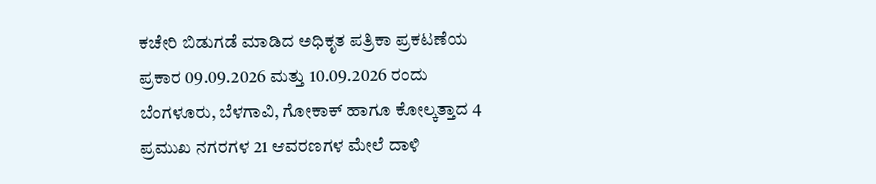ಕಚೇರಿ ಬಿಡುಗಡೆ ಮಾಡಿದ ಅಧಿಕೃತ ಪತ್ರಿಕಾ ಪ್ರಕಟಣೆಯ ಪ್ರಕಾರ 09.09.2026 ಮತ್ತು 10.09.2026 ರಂದು ಬೆಂಗಳೂರು, ಬೆಳಗಾವಿ, ಗೋಕಾಕ್ ಹಾಗೂ ಕೋಲ್ಕತ್ತಾದ 4 ಪ್ರಮುಖ ನಗರಗಳ 21 ಆವರಣಗಳ ಮೇಲೆ ದಾಳಿ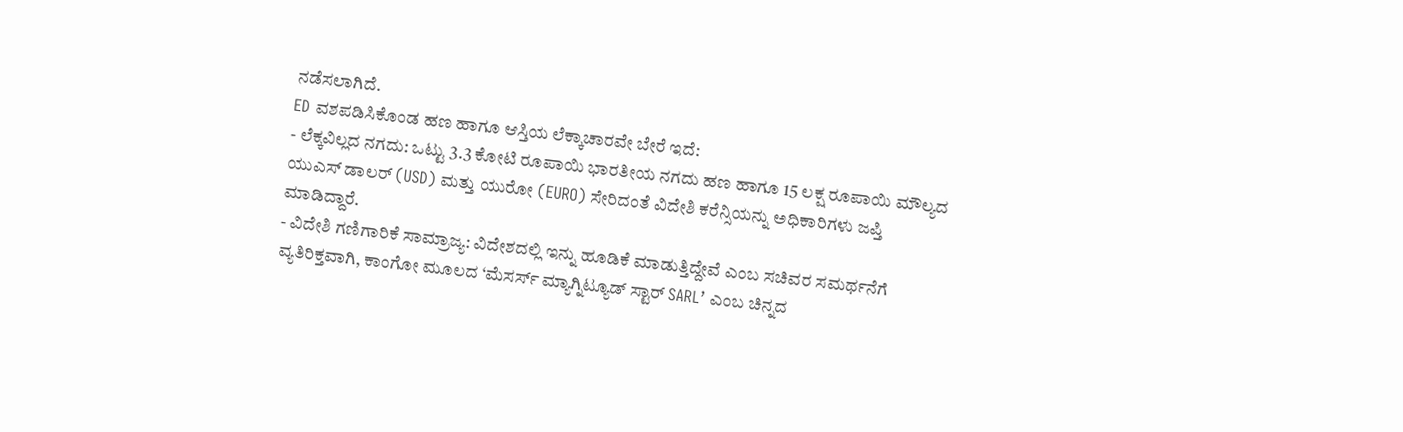ನಡೆಸಲಾಗಿದೆ.
ED ವಶಪಡಿಸಿಕೊಂಡ ಹಣ ಹಾಗೂ ಆಸ್ತಿಯ ಲೆಕ್ಕಾಚಾರವೇ ಬೇರೆ ಇದೆ:
- ಲೆಕ್ಕವಿಲ್ಲದ ನಗದು: ಒಟ್ಟು 3.3 ಕೋಟಿ ರೂಪಾಯಿ ಭಾರತೀಯ ನಗದು ಹಣ ಹಾಗೂ 15 ಲಕ್ಷ ರೂಪಾಯಿ ಮೌಲ್ಯದ ಯುಎಸ್ ಡಾಲರ್ (USD) ಮತ್ತು ಯುರೋ (EURO) ಸೇರಿದಂತೆ ವಿದೇಶಿ ಕರೆನ್ಸಿಯನ್ನು ಅಧಿಕಾರಿಗಳು ಜಪ್ತಿ ಮಾಡಿದ್ದಾರೆ.
- ವಿದೇಶಿ ಗಣಿಗಾರಿಕೆ ಸಾಮ್ರಾಜ್ಯ: ವಿದೇಶದಲ್ಲಿ ಇನ್ನು ಹೂಡಿಕೆ ಮಾಡುತ್ತಿದ್ದೇವೆ ಎಂಬ ಸಚಿವರ ಸಮರ್ಥನೆಗೆ ವ್ಯತಿರಿಕ್ತವಾಗಿ, ಕಾಂಗೋ ಮೂಲದ ‘ಮೆಸರ್ಸ್ ಮ್ಯಾಗ್ನಿಟ್ಯೂಡ್ ಸ್ಟಾರ್ SARL’ ಎಂಬ ಚಿನ್ನದ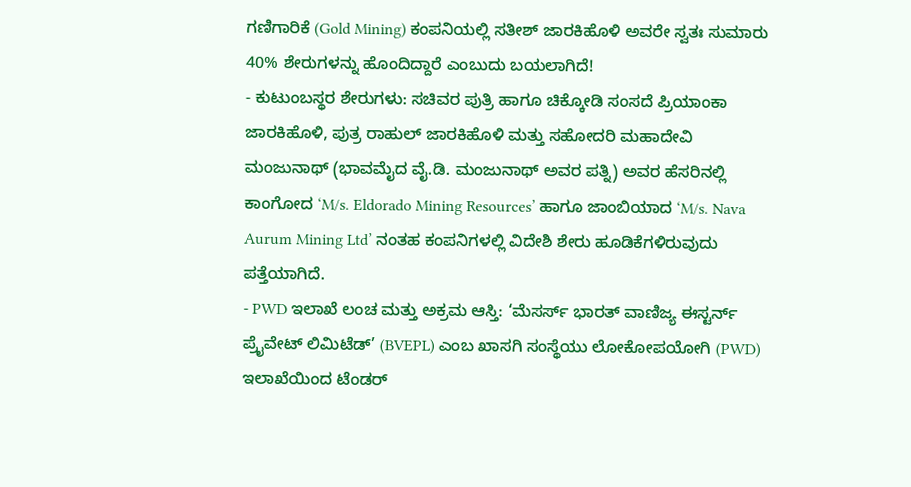ಗಣಿಗಾರಿಕೆ (Gold Mining) ಕಂಪನಿಯಲ್ಲಿ ಸತೀಶ್ ಜಾರಕಿಹೊಳಿ ಅವರೇ ಸ್ವತಃ ಸುಮಾರು 40% ಶೇರುಗಳನ್ನು ಹೊಂದಿದ್ದಾರೆ ಎಂಬುದು ಬಯಲಾಗಿದೆ!
- ಕುಟುಂಬಸ್ಥರ ಶೇರುಗಳು: ಸಚಿವರ ಪುತ್ರಿ ಹಾಗೂ ಚಿಕ್ಕೋಡಿ ಸಂಸದೆ ಪ್ರಿಯಾಂಕಾ ಜಾರಕಿಹೊಳಿ, ಪುತ್ರ ರಾಹುಲ್ ಜಾರಕಿಹೊಳಿ ಮತ್ತು ಸಹೋದರಿ ಮಹಾದೇವಿ ಮಂಜುನಾಥ್ (ಭಾವಮೈದ ವೈ.ಡಿ. ಮಂಜುನಾಥ್ ಅವರ ಪತ್ನಿ) ಅವರ ಹೆಸರಿನಲ್ಲಿ ಕಾಂಗೋದ ‘M/s. Eldorado Mining Resources’ ಹಾಗೂ ಜಾಂಬಿಯಾದ ‘M/s. Nava Aurum Mining Ltd’ ನಂತಹ ಕಂಪನಿಗಳಲ್ಲಿ ವಿದೇಶಿ ಶೇರು ಹೂಡಿಕೆಗಳಿರುವುದು ಪತ್ತೆಯಾಗಿದೆ.
- PWD ಇಲಾಖೆ ಲಂಚ ಮತ್ತು ಅಕ್ರಮ ಆಸ್ತಿ: ‘ಮೆಸರ್ಸ್ ಭಾರತ್ ವಾಣಿಜ್ಯ ಈಸ್ಟರ್ನ್ ಪ್ರೈವೇಟ್ ಲಿಮಿಟೆಡ್’ (BVEPL) ಎಂಬ ಖಾಸಗಿ ಸಂಸ್ಥೆಯು ಲೋಕೋಪಯೋಗಿ (PWD) ಇಲಾಖೆಯಿಂದ ಟೆಂಡರ್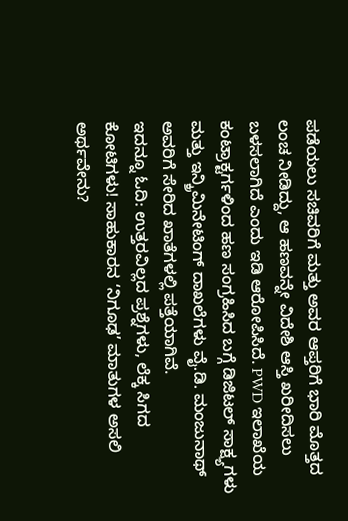ಪಡೆಯಲು ಸಚಿವರಿಗೆ ಮತ್ತು ಅವರ ಆಪ್ತರಿಗೆ ಭಾರಿ ಮೊತ್ತದ ಲಂಚ ನೀಡಿದ್ದು, ಆ ಹಣವನ್ನೇ ವಿದೇಶಿ ಆಸ್ತಿ ಖರೀದಿಸಲು ಬಳಸಲಾಗಿದೆ ಎಂದು ಇಡಿ ಆರೋಪಿಸಿದೆ. PWD ಇಲಾಖೆಯ ಕಂಟ್ರಾಕ್ಟರ್ಗಳಿಂದ ಹಣ ಸಂಗ್ರಹಿಸಿದ ಬಗ್ಗೆ ಡಿಜಿಟಲ್ ಸಾಕ್ಷ್ಯಗಳು ಮತ್ತು ಇನ್ಕ್ರಿಮಿನೇಟಿಂಗ್ ದಾಖಲೆಗಳು ವೈ.ಡಿ. ಮಂಜುನಾಥ್ ಅವರಿಗೆ ಸೇರಿದ ಖಾತೆಗಳಲ್ಲಿ ಪತ್ತೆಯಾಗಿವೆ.
ಇದನ್ನೂ ಓದಿ: ಉತ್ತರವಿಲ್ಲದ ಪ್ರಶ್ನೆಗಳು, ಲೆಕ್ಕ ಸಿಗದ ಕೋಟಿಗಳು! ಸಾಹುಕಾರನ ‘ನಿಗೂಢ’ ಮಾತುಗಳ ಅಸಲಿ ಅರ್ಥವೇನು?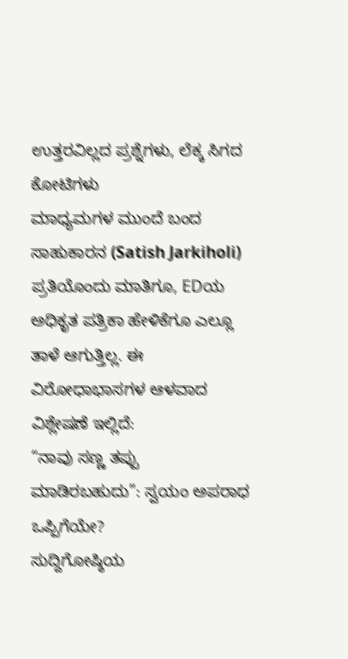ಉತ್ತರವಿಲ್ಲದ ಪ್ರಶ್ನೆಗಳು, ಲೆಕ್ಕ ಸಿಗದ ಕೋಟಿಗಳು
ಮಾಧ್ಯಮಗಳ ಮುಂದೆ ಬಂದ ಸಾಹುಕಾರನ (Satish Jarkiholi) ಪ್ರತಿಯೊಂದು ಮಾತಿಗೂ, EDಯ ಅಧಿಕೃತ ಪತ್ರಿಕಾ ಹೇಳಿಕೆಗೂ ಎಲ್ಲೂ ತಾಳೆ ಆಗುತ್ತಿಲ್ಲ. ಈ ವಿರೋಧಾಭಾಸಗಳ ಆಳವಾದ ವಿಶ್ಲೇಷಣೆ ಇಲ್ಲಿದೆ:
“ನಾವು ಸಣ್ಣ ತಪ್ಪು ಮಾಡಿರಬಹುದು”: ಸ್ವಯಂ ಅಪರಾಧ ಒಪ್ಪಿಗೆಯೇ?
ಸುದ್ದಿಗೋಷ್ಠಿಯ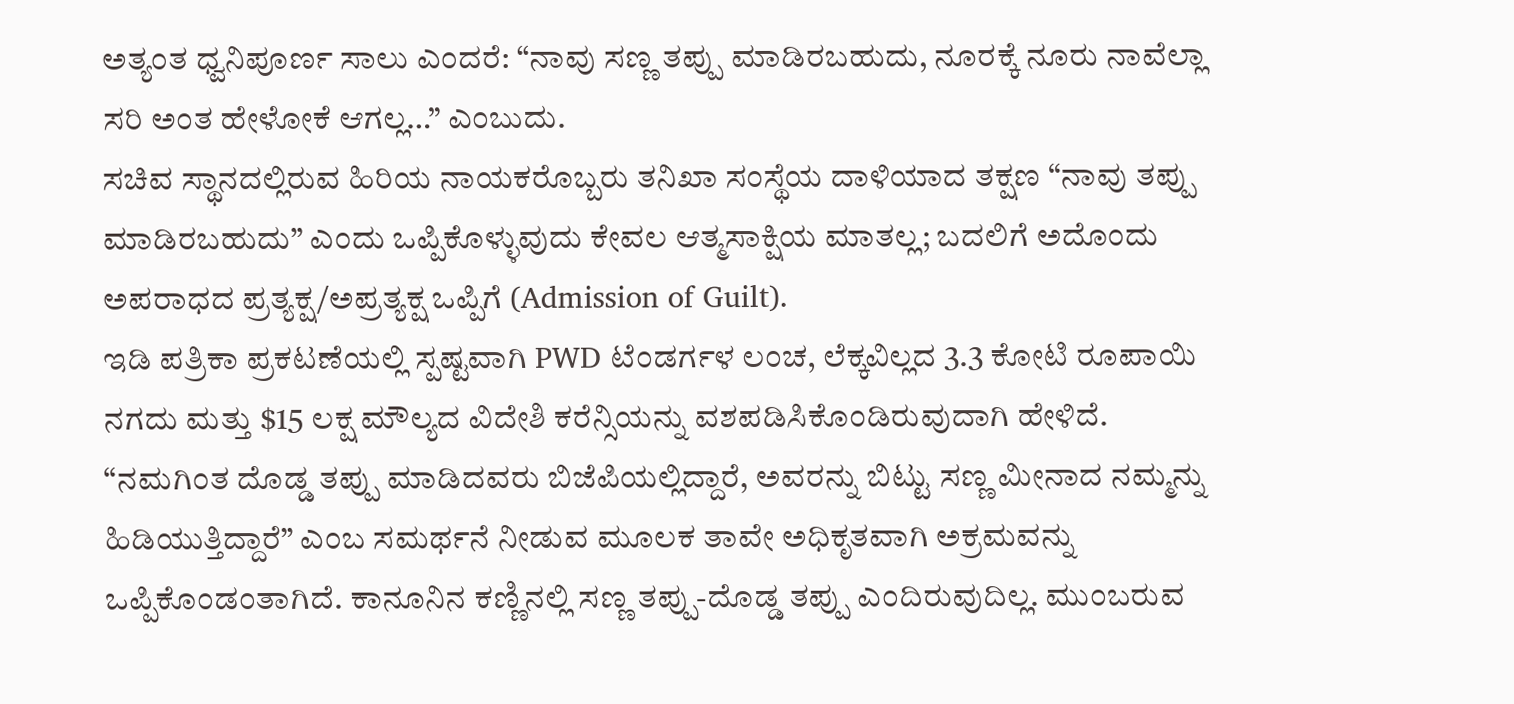ಅತ್ಯಂತ ಧ್ವನಿಪೂರ್ಣ ಸಾಲು ಎಂದರೆ: “ನಾವು ಸಣ್ಣ ತಪ್ಪು ಮಾಡಿರಬಹುದು, ನೂರಕ್ಕೆ ನೂರು ನಾವೆಲ್ಲಾ ಸರಿ ಅಂತ ಹೇಳೋಕೆ ಆಗಲ್ಲ…” ಎಂಬುದು.
ಸಚಿವ ಸ್ಥಾನದಲ್ಲಿರುವ ಹಿರಿಯ ನಾಯಕರೊಬ್ಬರು ತನಿಖಾ ಸಂಸ್ಥೆಯ ದಾಳಿಯಾದ ತಕ್ಷಣ “ನಾವು ತಪ್ಪು ಮಾಡಿರಬಹುದು” ಎಂದು ಒಪ್ಪಿಕೊಳ್ಳುವುದು ಕೇವಲ ಆತ್ಮಸಾಕ್ಷಿಯ ಮಾತಲ್ಲ; ಬದಲಿಗೆ ಅದೊಂದು ಅಪರಾಧದ ಪ್ರತ್ಯಕ್ಷ/ಅಪ್ರತ್ಯಕ್ಷ ಒಪ್ಪಿಗೆ (Admission of Guilt).
ಇಡಿ ಪತ್ರಿಕಾ ಪ್ರಕಟಣೆಯಲ್ಲಿ ಸ್ಪಷ್ಟವಾಗಿ PWD ಟೆಂಡರ್ಗಳ ಲಂಚ, ಲೆಕ್ಕವಿಲ್ಲದ 3.3 ಕೋಟಿ ರೂಪಾಯಿ ನಗದು ಮತ್ತು $15 ಲಕ್ಷ ಮೌಲ್ಯದ ವಿದೇಶಿ ಕರೆನ್ಸಿಯನ್ನು ವಶಪಡಿಸಿಕೊಂಡಿರುವುದಾಗಿ ಹೇಳಿದೆ. “ನಮಗಿಂತ ದೊಡ್ಡ ತಪ್ಪು ಮಾಡಿದವರು ಬಿಜೆಪಿಯಲ್ಲಿದ್ದಾರೆ, ಅವರನ್ನು ಬಿಟ್ಟು ಸಣ್ಣ ಮೀನಾದ ನಮ್ಮನ್ನು ಹಿಡಿಯುತ್ತಿದ್ದಾರೆ” ಎಂಬ ಸಮರ್ಥನೆ ನೀಡುವ ಮೂಲಕ ತಾವೇ ಅಧಿಕೃತವಾಗಿ ಅಕ್ರಮವನ್ನು ಒಪ್ಪಿಕೊಂಡಂತಾಗಿದೆ. ಕಾನೂನಿನ ಕಣ್ಣಿನಲ್ಲಿ ಸಣ್ಣ ತಪ್ಪು-ದೊಡ್ಡ ತಪ್ಪು ಎಂದಿರುವುದಿಲ್ಲ. ಮುಂಬರುವ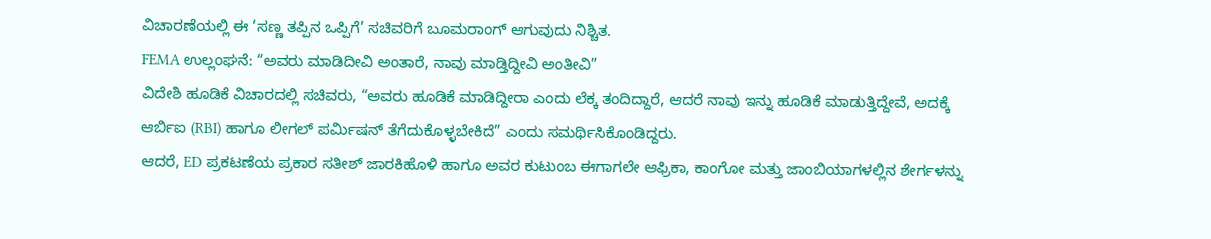ವಿಚಾರಣೆಯಲ್ಲಿ ಈ ‘ಸಣ್ಣ ತಪ್ಪಿನ ಒಪ್ಪಿಗೆ’ ಸಚಿವರಿಗೆ ಬೂಮರಾಂಗ್ ಆಗುವುದು ನಿಶ್ಚಿತ.
FEMA ಉಲ್ಲಂಘನೆ: “ಅವರು ಮಾಡಿದೀವಿ ಅಂತಾರೆ, ನಾವು ಮಾಡ್ತಿದ್ದೀವಿ ಅಂತೀವಿ”
ವಿದೇಶಿ ಹೂಡಿಕೆ ವಿಚಾರದಲ್ಲಿ ಸಚಿವರು, “ಅವರು ಹೂಡಿಕೆ ಮಾಡಿದ್ದೀರಾ ಎಂದು ಲೆಕ್ಕ ತಂದಿದ್ದಾರೆ, ಆದರೆ ನಾವು ಇನ್ನು ಹೂಡಿಕೆ ಮಾಡುತ್ತಿದ್ದೇವೆ, ಅದಕ್ಕೆ ಆರ್ಬಿಐ (RBI) ಹಾಗೂ ಲೀಗಲ್ ಪರ್ಮಿಷನ್ ತೆಗೆದುಕೊಳ್ಳಬೇಕಿದೆ” ಎಂದು ಸಮರ್ಥಿಸಿಕೊಂಡಿದ್ದರು.
ಆದರೆ, ED ಪ್ರಕಟಣೆಯ ಪ್ರಕಾರ ಸತೀಶ್ ಜಾರಕಿಹೊಳಿ ಹಾಗೂ ಅವರ ಕುಟುಂಬ ಈಗಾಗಲೇ ಆಫ್ರಿಕಾ, ಕಾಂಗೋ ಮತ್ತು ಜಾಂಬಿಯಾಗಳಲ್ಲಿನ ಶೇರ್ಗಳನ್ನು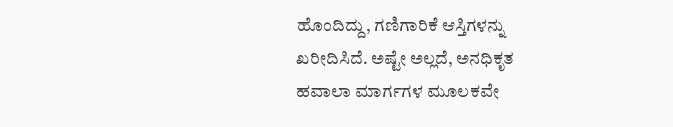ಹೊಂದಿದ್ದು, ಗಣಿಗಾರಿಕೆ ಆಸ್ತಿಗಳನ್ನು ಖರೀದಿಸಿದೆ. ಅಷ್ಟೇ ಅಲ್ಲದೆ, ಅನಧಿಕೃತ ಹವಾಲಾ ಮಾರ್ಗಗಳ ಮೂಲಕವೇ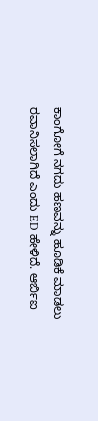ಕಾಂಗೋಗೆ ನಗದು ಹಣವನ್ನು ಹೂಡಿಕೆ ಮಾಡಲು ರವಾನಿಸಲಾಗಿದೆ ಎಂದು ED ಹೇಳಿದೆ. ಆರ್ಬಿಐ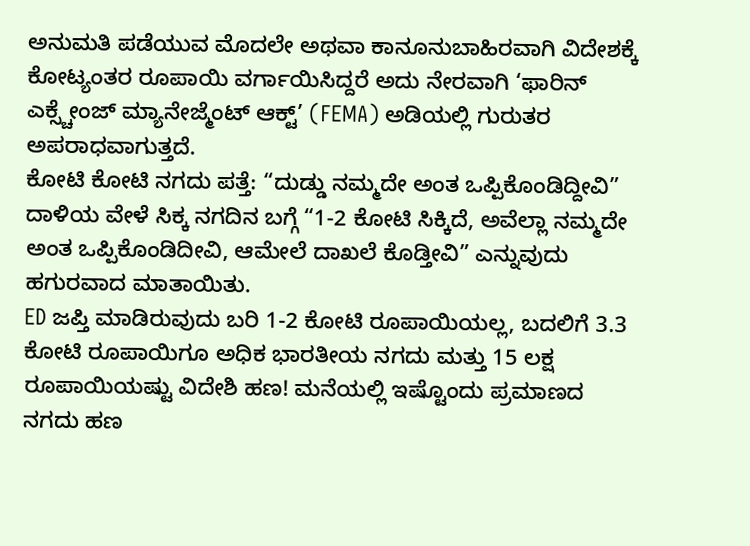ಅನುಮತಿ ಪಡೆಯುವ ಮೊದಲೇ ಅಥವಾ ಕಾನೂನುಬಾಹಿರವಾಗಿ ವಿದೇಶಕ್ಕೆ ಕೋಟ್ಯಂತರ ರೂಪಾಯಿ ವರ್ಗಾಯಿಸಿದ್ದರೆ ಅದು ನೇರವಾಗಿ ‘ಫಾರಿನ್ ಎಕ್ಸ್ಚೇಂಜ್ ಮ್ಯಾನೇಜ್ಮೆಂಟ್ ಆಕ್ಟ್’ (FEMA) ಅಡಿಯಲ್ಲಿ ಗುರುತರ ಅಪರಾಧವಾಗುತ್ತದೆ.
ಕೋಟಿ ಕೋಟಿ ನಗದು ಪತ್ತೆ: “ದುಡ್ಡು ನಮ್ಮದೇ ಅಂತ ಒಪ್ಪಿಕೊಂಡಿದ್ದೀವಿ”
ದಾಳಿಯ ವೇಳೆ ಸಿಕ್ಕ ನಗದಿನ ಬಗ್ಗೆ “1-2 ಕೋಟಿ ಸಿಕ್ಕಿದೆ, ಅವೆಲ್ಲಾ ನಮ್ಮದೇ ಅಂತ ಒಪ್ಪಿಕೊಂಡಿದೀವಿ, ಆಮೇಲೆ ದಾಖಲೆ ಕೊಡ್ತೀವಿ” ಎನ್ನುವುದು ಹಗುರವಾದ ಮಾತಾಯಿತು.
ED ಜಪ್ತಿ ಮಾಡಿರುವುದು ಬರಿ 1-2 ಕೋಟಿ ರೂಪಾಯಿಯಲ್ಲ, ಬದಲಿಗೆ 3.3 ಕೋಟಿ ರೂಪಾಯಿಗೂ ಅಧಿಕ ಭಾರತೀಯ ನಗದು ಮತ್ತು 15 ಲಕ್ಷ ರೂಪಾಯಿಯಷ್ಟು ವಿದೇಶಿ ಹಣ! ಮನೆಯಲ್ಲಿ ಇಷ್ಟೊಂದು ಪ್ರಮಾಣದ ನಗದು ಹಣ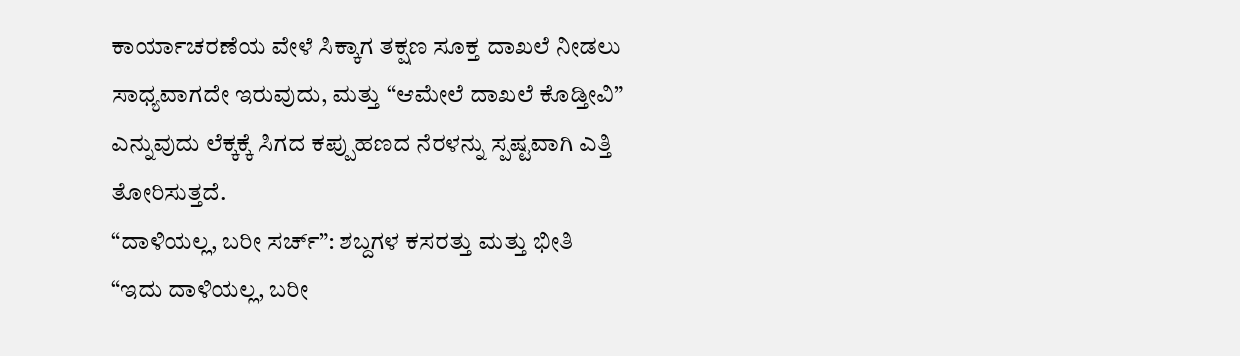ಕಾರ್ಯಾಚರಣೆಯ ವೇಳೆ ಸಿಕ್ಕಾಗ ತಕ್ಷಣ ಸೂಕ್ತ ದಾಖಲೆ ನೀಡಲು ಸಾಧ್ಯವಾಗದೇ ಇರುವುದು, ಮತ್ತು “ಆಮೇಲೆ ದಾಖಲೆ ಕೊಡ್ತೀವಿ” ಎನ್ನುವುದು ಲೆಕ್ಕಕ್ಕೆ ಸಿಗದ ಕಪ್ಪುಹಣದ ನೆರಳನ್ನು ಸ್ಪಷ್ಟವಾಗಿ ಎತ್ತಿ ತೋರಿಸುತ್ತದೆ.
“ದಾಳಿಯಲ್ಲ, ಬರೀ ಸರ್ಚ್”: ಶಬ್ದಗಳ ಕಸರತ್ತು ಮತ್ತು ಭೀತಿ
“ಇದು ದಾಳಿಯಲ್ಲ, ಬರೀ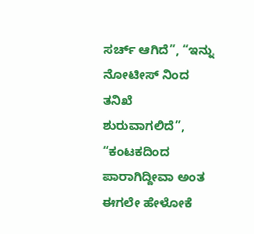ಸರ್ಚ್ ಆಗಿದೆ”, “ಇನ್ನು ನೋಟೀಸ್ ನಿಂದ ತನಿಖೆ ಶುರುವಾಗಲಿದೆ”, “ಕಂಟಕದಿಂದ ಪಾರಾಗಿದ್ದೀವಾ ಅಂತ ಈಗಲೇ ಹೇಳೋಕೆ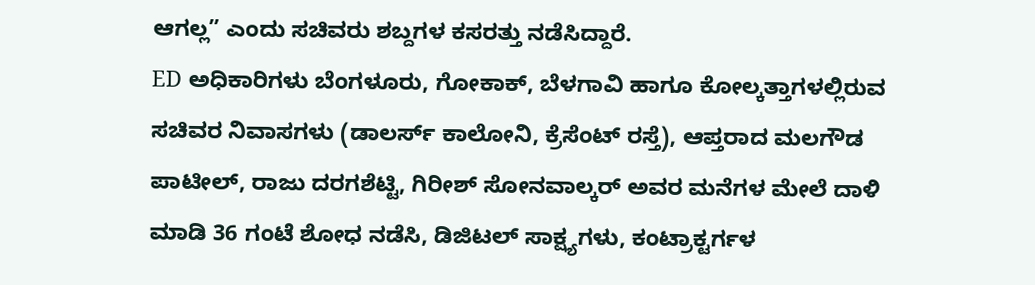ಆಗಲ್ಲ” ಎಂದು ಸಚಿವರು ಶಬ್ದಗಳ ಕಸರತ್ತು ನಡೆಸಿದ್ದಾರೆ.
ED ಅಧಿಕಾರಿಗಳು ಬೆಂಗಳೂರು, ಗೋಕಾಕ್, ಬೆಳಗಾವಿ ಹಾಗೂ ಕೋಲ್ಕತ್ತಾಗಳಲ್ಲಿರುವ ಸಚಿವರ ನಿವಾಸಗಳು (ಡಾಲರ್ಸ್ ಕಾಲೋನಿ, ಕ್ರೆಸೆಂಟ್ ರಸ್ತೆ), ಆಪ್ತರಾದ ಮಲಗೌಡ ಪಾಟೀಲ್, ರಾಜು ದರಗಶೆಟ್ಟಿ, ಗಿರೀಶ್ ಸೋನವಾಲ್ಕರ್ ಅವರ ಮನೆಗಳ ಮೇಲೆ ದಾಳಿ ಮಾಡಿ 36 ಗಂಟೆ ಶೋಧ ನಡೆಸಿ, ಡಿಜಿಟಲ್ ಸಾಕ್ಷ್ಯಗಳು, ಕಂಟ್ರಾಕ್ಟರ್ಗಳ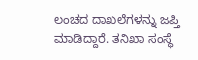ಲಂಚದ ದಾಖಲೆಗಳನ್ನು ಜಪ್ತಿ ಮಾಡಿದ್ದಾರೆ. ತನಿಖಾ ಸಂಸ್ಥೆ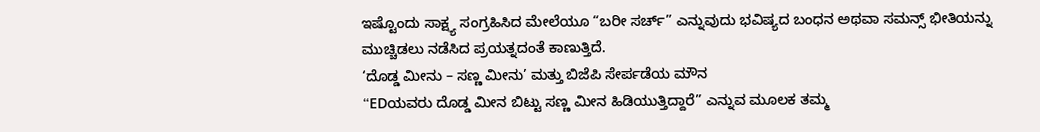ಇಷ್ಟೊಂದು ಸಾಕ್ಷ್ಯ ಸಂಗ್ರಹಿಸಿದ ಮೇಲೆಯೂ “ಬರೀ ಸರ್ಚ್” ಎನ್ನುವುದು ಭವಿಷ್ಯದ ಬಂಧನ ಅಥವಾ ಸಮನ್ಸ್ ಭೀತಿಯನ್ನು ಮುಚ್ಚಿಡಲು ನಡೆಸಿದ ಪ್ರಯತ್ನದಂತೆ ಕಾಣುತ್ತಿದೆ.
‘ದೊಡ್ಡ ಮೀನು – ಸಣ್ಣ ಮೀನು’ ಮತ್ತು ಬಿಜೆಪಿ ಸೇರ್ಪಡೆಯ ಮೌನ
“EDಯವರು ದೊಡ್ಡ ಮೀನ ಬಿಟ್ಟು ಸಣ್ಣ ಮೀನ ಹಿಡಿಯುತ್ತಿದ್ದಾರೆ” ಎನ್ನುವ ಮೂಲಕ ತಮ್ಮ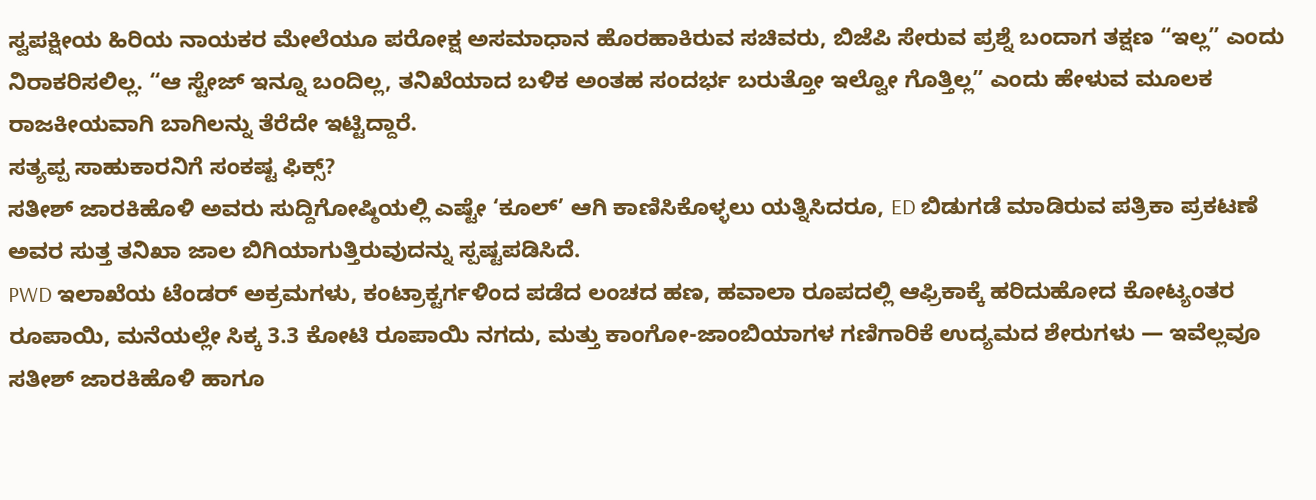ಸ್ವಪಕ್ಷೀಯ ಹಿರಿಯ ನಾಯಕರ ಮೇಲೆಯೂ ಪರೋಕ್ಷ ಅಸಮಾಧಾನ ಹೊರಹಾಕಿರುವ ಸಚಿವರು, ಬಿಜೆಪಿ ಸೇರುವ ಪ್ರಶ್ನೆ ಬಂದಾಗ ತಕ್ಷಣ “ಇಲ್ಲ” ಎಂದು ನಿರಾಕರಿಸಲಿಲ್ಲ. “ಆ ಸ್ಟೇಜ್ ಇನ್ನೂ ಬಂದಿಲ್ಲ, ತನಿಖೆಯಾದ ಬಳಿಕ ಅಂತಹ ಸಂದರ್ಭ ಬರುತ್ತೋ ಇಲ್ವೋ ಗೊತ್ತಿಲ್ಲ” ಎಂದು ಹೇಳುವ ಮೂಲಕ ರಾಜಕೀಯವಾಗಿ ಬಾಗಿಲನ್ನು ತೆರೆದೇ ಇಟ್ಟಿದ್ದಾರೆ.
ಸತ್ಯಪ್ಪ ಸಾಹುಕಾರನಿಗೆ ಸಂಕಷ್ಟ ಫಿಕ್ಸ್?
ಸತೀಶ್ ಜಾರಕಿಹೊಳಿ ಅವರು ಸುದ್ದಿಗೋಷ್ಠಿಯಲ್ಲಿ ಎಷ್ಟೇ ‘ಕೂಲ್’ ಆಗಿ ಕಾಣಿಸಿಕೊಳ್ಳಲು ಯತ್ನಿಸಿದರೂ, ED ಬಿಡುಗಡೆ ಮಾಡಿರುವ ಪತ್ರಿಕಾ ಪ್ರಕಟಣೆ ಅವರ ಸುತ್ತ ತನಿಖಾ ಜಾಲ ಬಿಗಿಯಾಗುತ್ತಿರುವುದನ್ನು ಸ್ಪಷ್ಟಪಡಿಸಿದೆ.
PWD ಇಲಾಖೆಯ ಟೆಂಡರ್ ಅಕ್ರಮಗಳು, ಕಂಟ್ರಾಕ್ಟರ್ಗಳಿಂದ ಪಡೆದ ಲಂಚದ ಹಣ, ಹವಾಲಾ ರೂಪದಲ್ಲಿ ಆಫ್ರಿಕಾಕ್ಕೆ ಹರಿದುಹೋದ ಕೋಟ್ಯಂತರ ರೂಪಾಯಿ, ಮನೆಯಲ್ಲೇ ಸಿಕ್ಕ 3.3 ಕೋಟಿ ರೂಪಾಯಿ ನಗದು, ಮತ್ತು ಕಾಂಗೋ-ಜಾಂಬಿಯಾಗಳ ಗಣಿಗಾರಿಕೆ ಉದ್ಯಮದ ಶೇರುಗಳು — ಇವೆಲ್ಲವೂ ಸತೀಶ್ ಜಾರಕಿಹೊಳಿ ಹಾಗೂ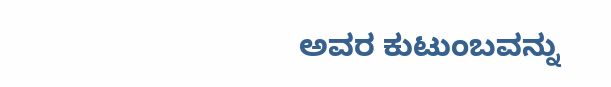ಅವರ ಕುಟುಂಬವನ್ನು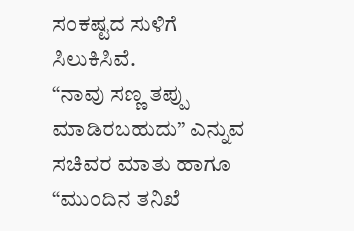ಸಂಕಷ್ಟದ ಸುಳಿಗೆ ಸಿಲುಕಿಸಿವೆ.
“ನಾವು ಸಣ್ಣ ತಪ್ಪು ಮಾಡಿರಬಹುದು” ಎನ್ನುವ ಸಚಿವರ ಮಾತು ಹಾಗೂ “ಮುಂದಿನ ತನಿಖೆ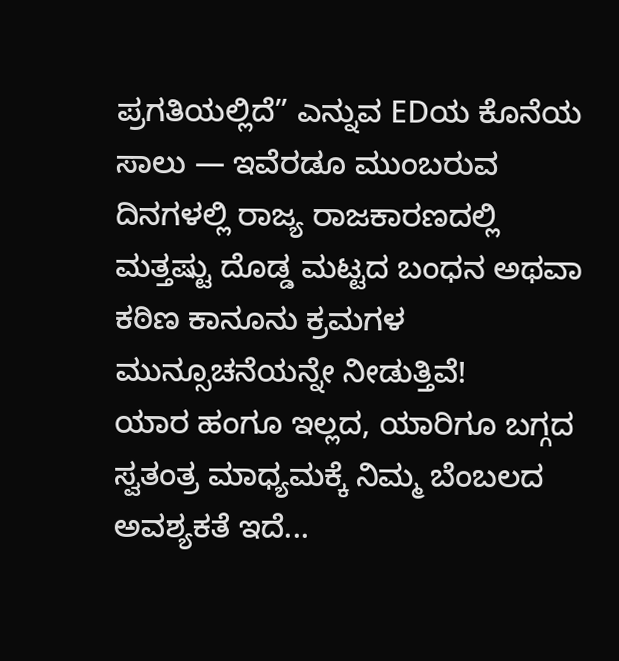ಪ್ರಗತಿಯಲ್ಲಿದೆ” ಎನ್ನುವ EDಯ ಕೊನೆಯ ಸಾಲು — ಇವೆರಡೂ ಮುಂಬರುವ ದಿನಗಳಲ್ಲಿ ರಾಜ್ಯ ರಾಜಕಾರಣದಲ್ಲಿ ಮತ್ತಷ್ಟು ದೊಡ್ಡ ಮಟ್ಟದ ಬಂಧನ ಅಥವಾ ಕಠಿಣ ಕಾನೂನು ಕ್ರಮಗಳ ಮುನ್ಸೂಚನೆಯನ್ನೇ ನೀಡುತ್ತಿವೆ!
ಯಾರ ಹಂಗೂ ಇಲ್ಲದ, ಯಾರಿಗೂ ಬಗ್ಗದ ಸ್ವತಂತ್ರ ಮಾಧ್ಯಮಕ್ಕೆ ನಿಮ್ಮ ಬೆಂಬಲದ ಅವಶ್ಯಕತೆ ಇದೆ...